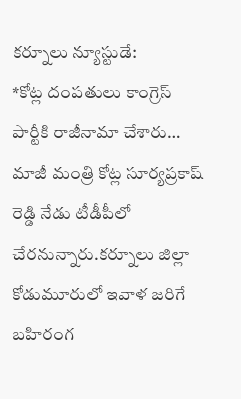కర్నూలు న్యూస్టుడే:
*కోట్ల దంపతులు కాంగ్రెస్ పార్టీకి రాజీనామా చేశారు…
మాజీ మంత్రి కోట్ల సూర్యప్రకాష్ రెడ్డి నేడు టీడీపీలో చేరనున్నారు.కర్నూలు జిల్లా కోడుమూరులో ఇవాళ జరిగే బహిరంగ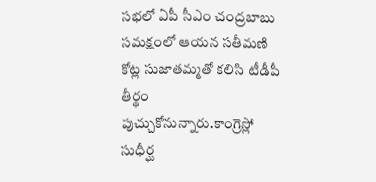సభలో ఏపీ సీఎం చంద్రబాబు సమక్షంలో ఆయన సతీమణి కోట్ల సుజాతమ్మతో కలిసి టీడీపీ తీర్థం పుచ్చుకోనున్నారు.కాంగ్రెస్లో సుధీర్ఘ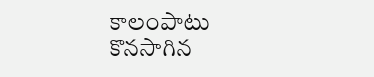కాలంపాటు కొనసాగిన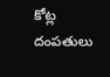కోట్ల దంపతులు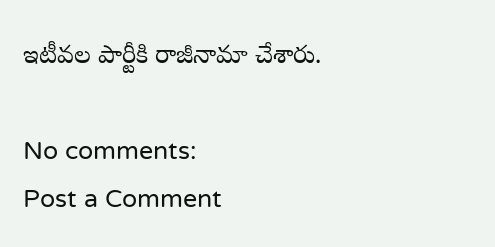ఇటీవల పార్టీకి రాజీనామా చేశారు.

No comments:
Post a Comment